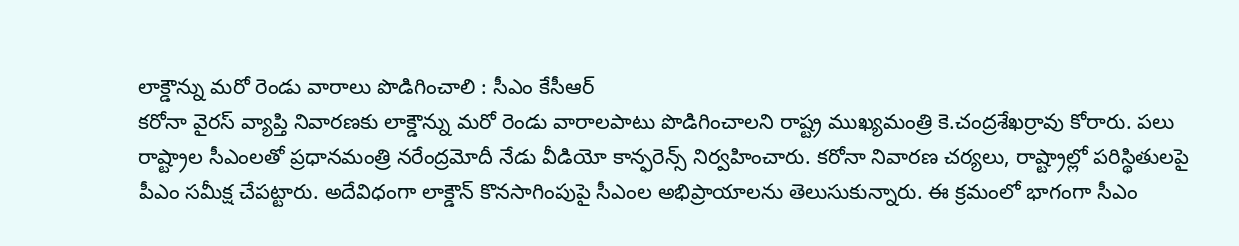లాక్డౌన్ను మరో రెండు వారాలు పొడిగించాలి : సీఎం కేసీఆర్
కరోనా వైరస్ వ్యాప్తి నివారణకు లాక్డౌన్ను మరో రెండు వారాలపాటు పొడిగించాలని రాష్ట్ర ముఖ్యమంత్రి కె.చంద్రశేఖర్రావు కోరారు. పలు రాష్ట్రాల సీఎంలతో ప్రధానమంత్రి నరేంద్రమోదీ నేడు వీడియో కాన్ఫరెన్స్ నిర్వహించారు. కరోనా నివారణ చర్యలు, రాష్ట్రాల్లో పరిస్థితులపై పీఎం సమీక్ష చేపట్టారు. అదేవిధంగా లాక్డౌన్ కొనసాగింపుపై సీఎంల అభిప్రాయాలను తెలుసుకున్నారు. ఈ క్రమంలో భాగంగా సీఎం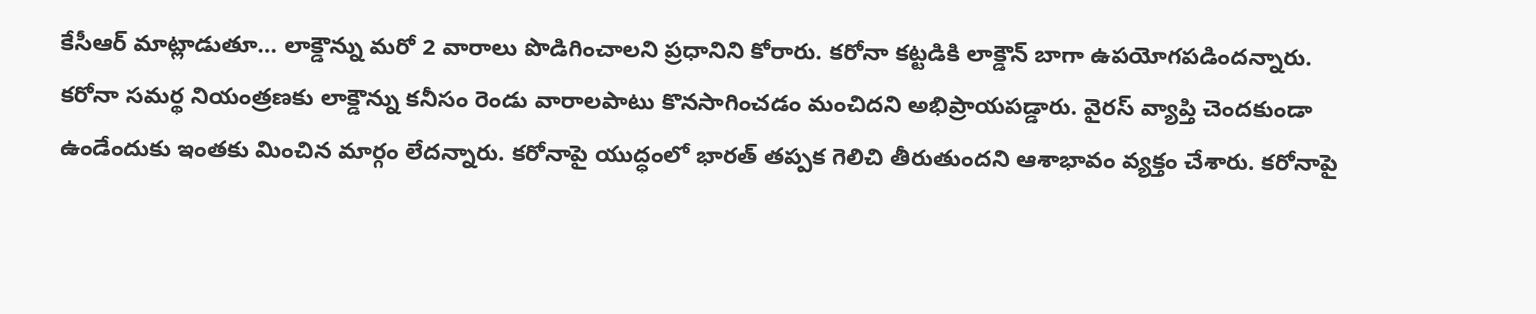కేసీఆర్ మాట్లాడుతూ… లాక్డౌన్ను మరో 2 వారాలు పొడిగించాలని ప్రధానిని కోరారు. కరోనా కట్టడికి లాక్డౌన్ బాగా ఉపయోగపడిందన్నారు. కరోనా సమర్థ నియంత్రణకు లాక్డౌన్ను కనీసం రెండు వారాలపాటు కొనసాగించడం మంచిదని అభిప్రాయపడ్డారు. వైరస్ వ్యాప్తి చెందకుండా ఉండేందుకు ఇంతకు మించిన మార్గం లేదన్నారు. కరోనాపై యుద్ధంలో భారత్ తప్పక గెలిచి తీరుతుందని ఆశాభావం వ్యక్తం చేశారు. కరోనాపై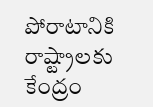పోరాటానికి రాష్ట్రాలకు కేంద్రం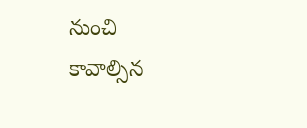నుంచి కావాల్సిన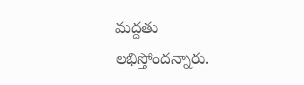మద్దతు లభిస్తోందన్నారు.